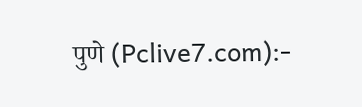पुणे (Pclive7.com):-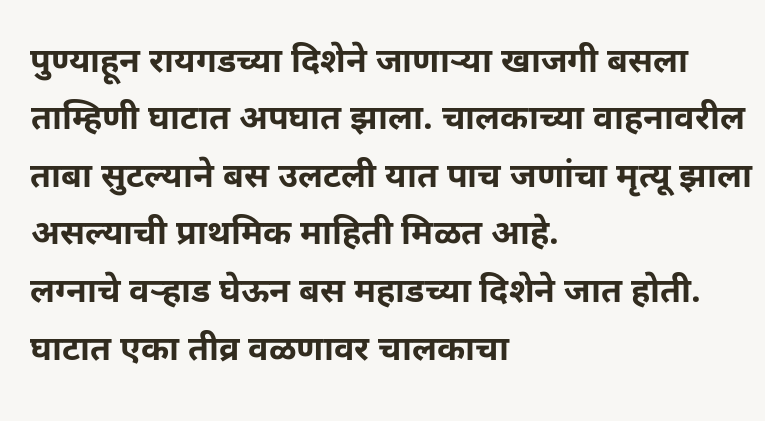पुण्याहून रायगडच्या दिशेने जाणाऱ्या खाजगी बसला ताम्हिणी घाटात अपघात झाला. चालकाच्या वाहनावरील ताबा सुटल्याने बस उलटली यात पाच जणांचा मृत्यू झाला असल्याची प्राथमिक माहिती मिळत आहे.
लग्नाचे वऱ्हाड घेऊन बस महाडच्या दिशेने जात होती. घाटात एका तीव्र वळणावर चालकाचा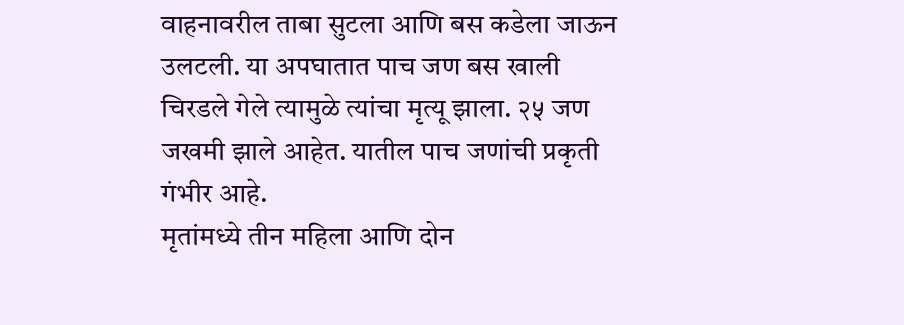वाहनावरील ताबा सुटला आणि बस कडेला जाऊन उलटली. या अपघातात पाच जण बस खाली चिरडले गेले त्यामुळे त्यांचा मृत्यू झाला. २५ जण जखमी झाले आहेत. यातील पाच जणांची प्रकृती गंभीर आहे.
मृतांमध्ये तीन महिला आणि दोन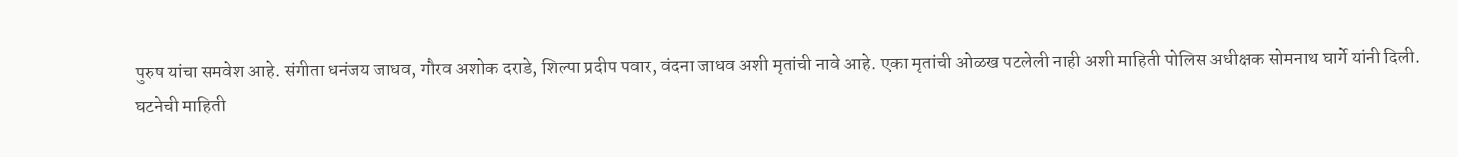पुरुष यांचा समवेश आहे. संगीता धनंजय जाधव, गौरव अशोक दराडे, शिल्पा प्रदीप पवार, वंदना जाधव अशी मृतांची नावे आहे. एका मृतांची ओळख पटलेली नाही अशी माहिती पोलिस अधीक्षक सोमनाथ घार्गे यांनी दिली.
घटनेची माहिती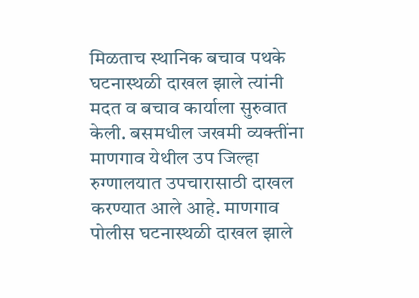मिळताच स्थानिक बचाव पथके घटनास्थळी दाखल झाले त्यांनी मदत व बचाव कार्याला सुरुवात केली. बसमधील जखमी व्यक्तींना माणगाव येथील उप जिल्हा रुग्णालयात उपचारासाठी दाखल करण्यात आले आहे. माणगाव पोलीस घटनास्थळी दाखल झाले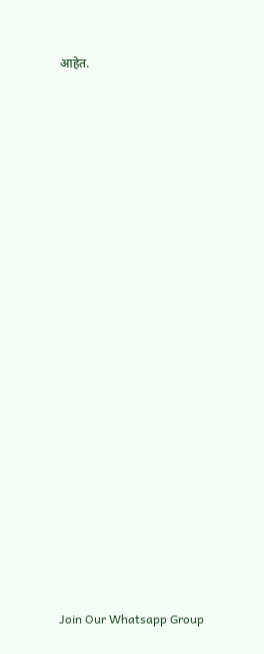आहेत.






















Join Our Whatsapp Group